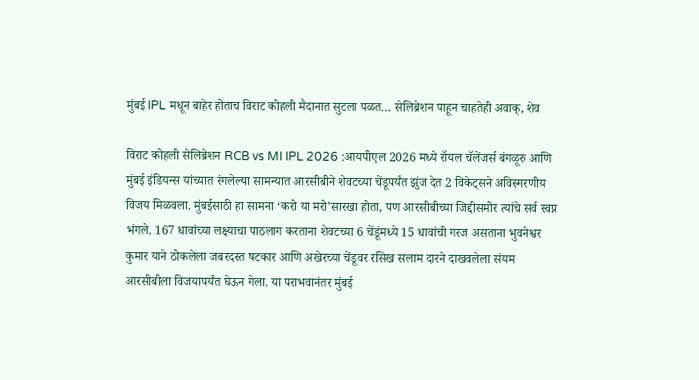मुंबई IPL मधून बाहेर होताच विराट कोहली मैदानात सुटला पळत… सेलिब्रेशन पाहून चाहतेही अवाक्, शेव

विराट कोहली सेलिब्रेशन RCB vs MI IPL 2026 :आयपीएल 2026 मध्ये रॉयल चॅलेंजर्स बंगळूरु आणि मुंबई इंडियन्स यांच्यात रंगलेल्या सामन्यात आरसीबीने शेवटच्या चेंडूपर्यंत झुंज देत 2 विकेट्सने अविस्मरणीय विजय मिळवला. मुंबईसाठी हा सामना ‘करो या मरो’सारखा होता, पण आरसीबीच्या जिद्दीसमोर त्यांचे सर्व स्वप्न भंगले. 167 धावांच्या लक्ष्याचा पाठलाग करताना शेवटच्या 6 चेंडूंमध्ये 15 धावांची गरज असताना भुवनेश्वर कुमार याने ठोकलेला जबरदस्त षटकार आणि अखेरच्या चेंडूवर रसिख सलाम दारने दाखवलेला संयम आरसीबीला विजयापर्यंत घेऊन गेला. या पराभवानंतर मुंबई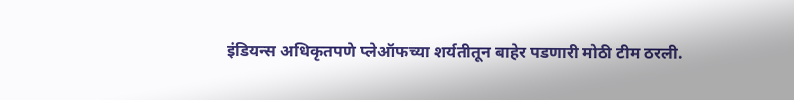इंडियन्स अधिकृतपणे प्लेऑफच्या शर्यतीतून बाहेर पडणारी मोठी टीम ठरली.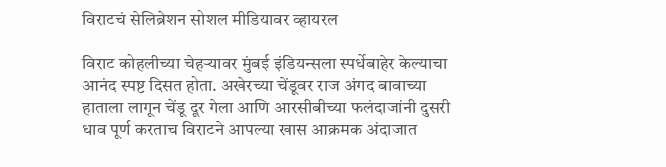विराटचं सेलिब्रेशन सोशल मीडियावर व्हायरल

विराट कोहलीच्या चेहऱ्यावर मुंबई इंडियन्सला स्पर्धेबाहेर केल्याचा आनंद स्पष्ट दिसत होता. अखेरच्या चेंडूवर राज अंगद बावाच्या हाताला लागून चेंडू दूर गेला आणि आरसीबीच्या फलंदाजांनी दुसरी धाव पूर्ण करताच विराटने आपल्या खास आक्रमक अंदाजात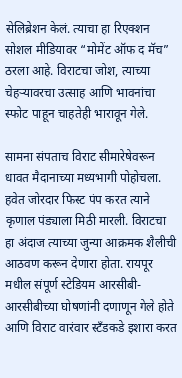सेलिब्रेशन केलं. त्याचा हा रिएक्शन सोशल मीडियावर “मोमेंट ऑफ द मॅच” ठरला आहे. विराटचा जोश, त्याच्या चेहऱ्यावरचा उत्साह आणि भावनांचा स्फोट पाहून चाहतेही भारावून गेले.

सामना संपताच विराट सीमारेषेवरून धावत मैदानाच्या मध्यभागी पोहोचला. हवेत जोरदार फिस्ट पंप करत त्याने कृणाल पंड्याला मिठी मारली. विराटचा हा अंदाज त्याच्या जुन्या आक्रमक शैलीची आठवण करून देणारा होता. रायपूर मधील संपूर्ण स्टेडियम आरसीबी-आरसीबीच्या घोषणांनी दणाणून गेले होते आणि विराट वारंवार स्टँडकडे इशारा करत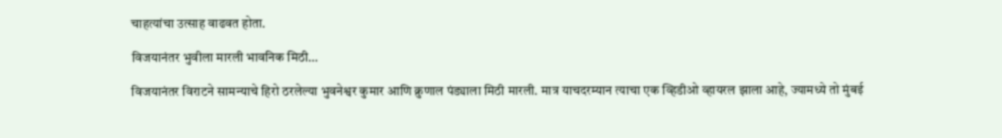चाहत्यांचा उत्साह वाढवत होता.

विजयानंतर भुवीला मारली भावनिक मिठी…

विजयानंतर विराटने सामन्याचे हिरो ठरलेल्या भुवनेश्वर कुमार आणि क्रुणाल पंड्याला मिठी मारली. मात्र याचदरम्यान त्याचा एक व्हिडीओ व्हायरल झाला आहे, ज्यामध्ये तो मुंबई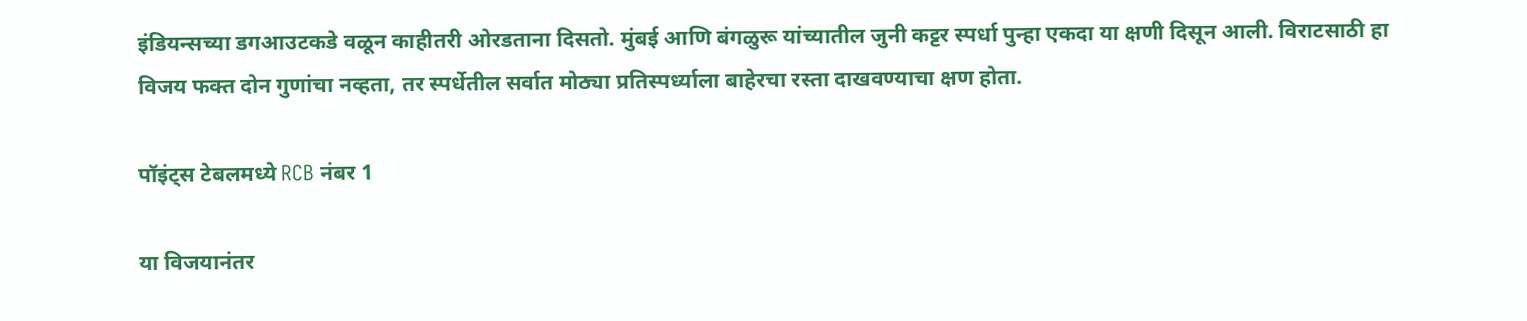इंडियन्सच्या डगआउटकडे वळून काहीतरी ओरडताना दिसतो. मुंबई आणि बंगळुरू यांच्यातील जुनी कट्टर स्पर्धा पुन्हा एकदा या क्षणी दिसून आली. विराटसाठी हा विजय फक्त दोन गुणांचा नव्हता, तर स्पर्धेतील सर्वात मोठ्या प्रतिस्पर्ध्याला बाहेरचा रस्ता दाखवण्याचा क्षण होता.

पॉइंट्स टेबलमध्ये RCB नंबर 1

या विजयानंतर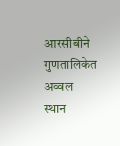आरसीबीने गुणतालिकेत अव्वल स्थान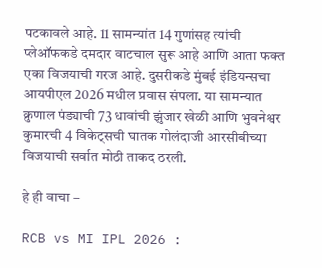पटकावले आहे. 11 सामन्यांत 14 गुणांसह त्यांची प्लेऑफकडे दमदार वाटचाल सुरू आहे आणि आता फक्त एका विजयाची गरज आहे. दुसरीकडे मुंबई इंडियन्सचा आयपीएल 2026 मधील प्रवास संपला. या सामन्यात क्रुणाल पंड्याची 73 धावांची झुंजार खेळी आणि भुवनेश्वर कुमारची 4 विकेट्सची घातक गोलंदाजी आरसीबीच्या विजयाची सर्वात मोठी ताकद ठरली.

हे ही वाचा –

RCB vs MI IPL 2026 :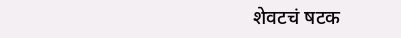शेवटचं षटक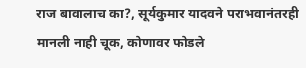राज बावालाच का?, सूर्यकुमार यादवने पराभवानंतरही मानली नाही चूक, कोणावर फोडले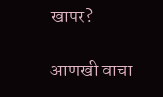खापर?

आणखी वाचा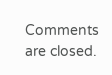Comments are closed.